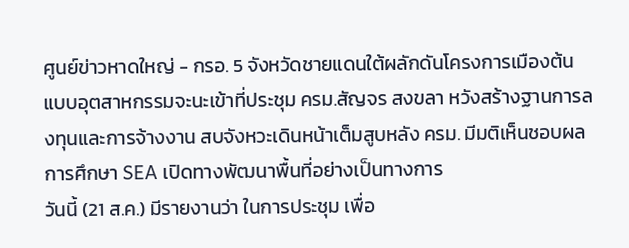ศูนย์ข่าวหาดใหญ่ - กรอ. 5 จังหวัดชายแดนใต้ผลักดันโครงการเมืองต้นแบบอุตสาหกรรมจะนะเข้าที่ประชุม ครม.สัญจร สงขลา หวังสร้างฐานการลงทุนและการจ้างงาน สบจังหวะเดินหน้าเต็มสูบหลัง ครม. มีมติเห็นชอบผลการศึกษา SEA เปิดทางพัฒนาพื้นที่อย่างเป็นทางการ
วันนี้ (21 ส.ค.) มีรายงานว่า ในการประชุม เพื่อ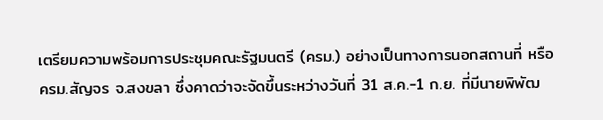เตรียมความพร้อมการประชุมคณะรัฐมนตรี (ครม.) อย่างเป็นทางการนอกสถานที่ หรือ ครม.สัญจร จ.สงขลา ซึ่งคาดว่าจะจัดขึ้นระหว่างวันที่ 31 ส.ค.-1 ก.ย. ที่มีนายพิพัฒ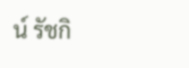น์ รัชกิ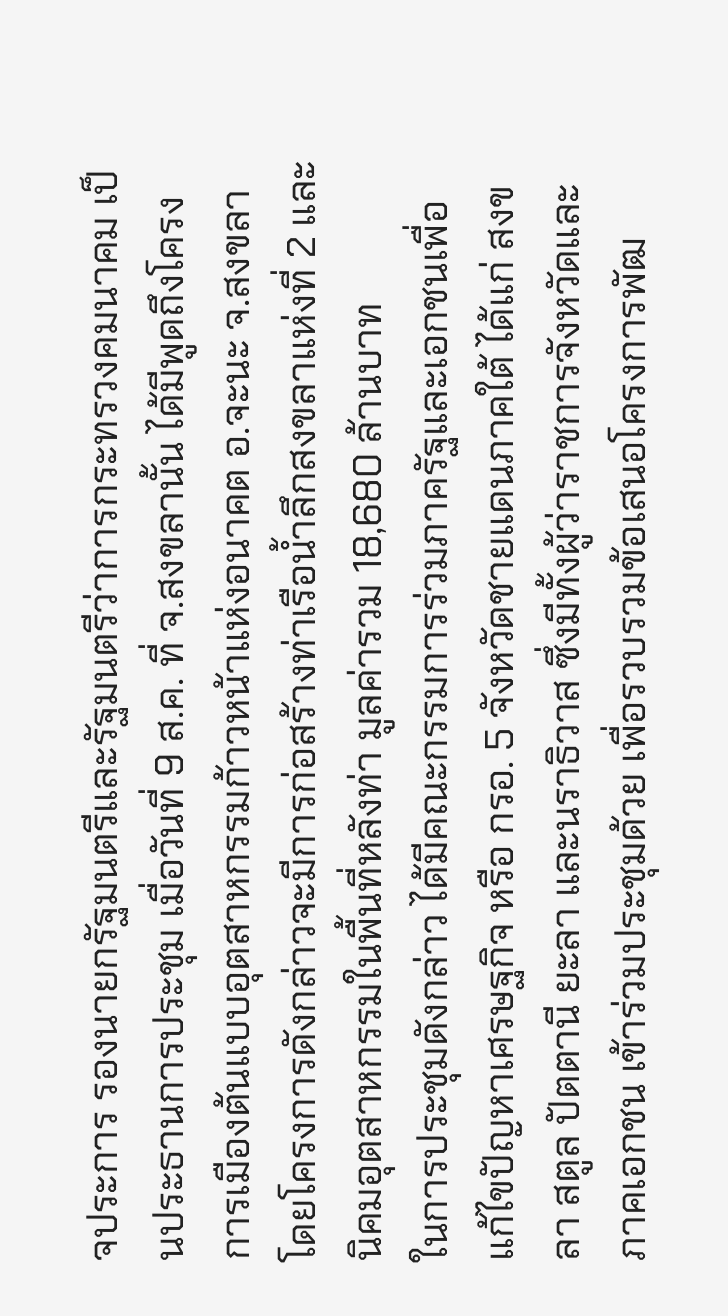จประการ รองนายกรัฐมนตรีและรัฐมนตรีว่าการกระทรวงคมนาคม เป็นประธานการประชุม เมื่อวันที่ 9 ส.ค. ที่ จ.สงขลานั้น ได้มีพูดถึงโครงการเมืองต้นแบบอุตสาหกรรมก้าวหน้าแห่งอนาคต อ.จะนะ จ.สงขลา โดยโครงการดังกล่าวจะมีการก่อสร้างท่าเรือน้ำลึกสงขลาแห่งที่ 2 และนิคมอุตสาหกรรมในพื้นที่หลังท่า มูลค่ารวม 18,680 ล้านบาท
ในการประชุมดังกล่าว ได้มีคณะกรรมการร่วมภาครัฐและเอกชนเพื่อแก้ไขปัญหาเศรษฐกิจ หรือ กรอ. 5 จังหวัดชายแดนภาคใต้ ได้แก่ สงขลา สตูล ปัตตานี ยะลา และนราธิวาส ซึ่งมีทั้งผู้ว่าราชการจังหวัดและภาคเอกชน เข้าร่วมประชุมด้วย เพื่อรวบรวมข้อเสนอโครงการพัฒ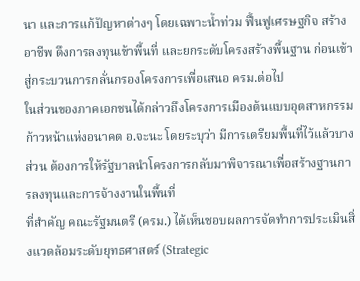นา และการแก้ปัญหาต่างๆ โดยเฉพาะน้ำท่วม ฟื้นฟูเศรษฐกิจ สร้างอาชีพ ดึงการลงทุนเข้าพื้นที่ และยกระดับโครงสร้างพื้นฐาน ก่อนเข้าสู่กระบวนการกลั่นกรองโครงการเพื่อเสนอ ครม.ต่อไป
ในส่วนของภาคเอกชนได้กล่าวถึงโครงการเมืองต้นแบบอุตสาหกรรมก้าวหน้าแห่งอนาคต อ.จะนะ โดยระบุว่า มีการเตรียมพื้นที่ไว้แล้วบางส่วน ต้องการให้รัฐบาลนำโครงการกลับมาพิจารณาเพื่อสร้างฐานการลงทุนและการจ้างงานในพื้นที่
ที่สำคัญ คณะรัฐมนตรี (ครม.) ได้เห็นชอบผลการจัดทำการประเมินสิ่งแวดล้อมระดับยุทธศาสตร์ (Strategic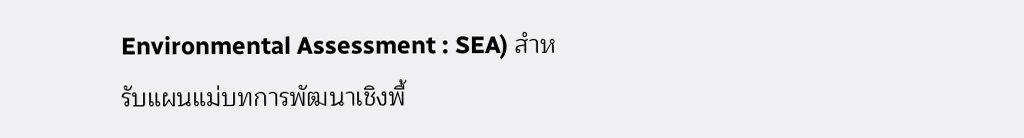Environmental Assessment : SEA) สำหรับแผนแม่บทการพัฒนาเชิงพื้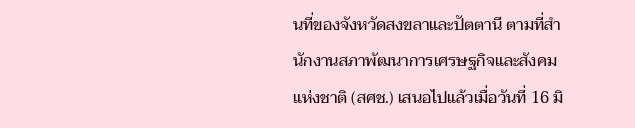นที่ของจังหวัดสงขลาและปัตตานี ตามที่สำนักงานสภาพัฒนาการเศรษฐกิจและสังคมแห่งชาติ (สศช.) เสนอไปแล้วเมื่อวันที่ 16 มิ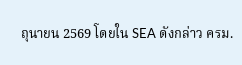ถุนายน 2569 โดยใน SEA ดังกล่าว ครม.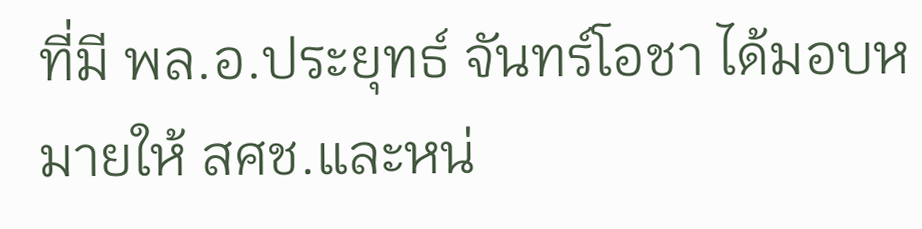ที่มี พล.อ.ประยุทธ์ จันทร์โอชา ได้มอบหมายให้ สศช.และหน่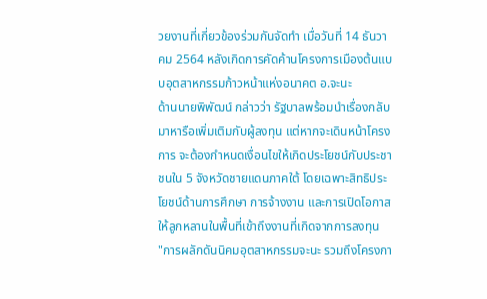วยงานที่เกี่ยวข้องร่วมกันจัดทำ เมื่อวันที่ 14 ธันวาคม 2564 หลังเกิดการคัดค้านโครงการเมืองต้นแบบอุตสาหกรรมก้าวหน้าแห่งอนาคต อ.จะนะ
ด้านนายพิพัฒน์ กล่าวว่า รัฐบาลพร้อมนำเรื่องกลับมาหารือเพิ่มเติมกับผู้ลงทุน แต่หากจะเดินหน้าโครงการ จะต้องกำหนดเงื่อนไขให้เกิดประโยชน์กับประชาชนใน 5 จังหวัดชายแดนภาคใต้ โดยเฉพาะสิทธิประโยชน์ด้านการศึกษา การจ้างงาน และการเปิดโอกาสให้ลูกหลานในพื้นที่เข้าถึงงานที่เกิดจากการลงทุน
"การผลักดันนิคมอุตสาหกรรมจะนะ รวมถึงโครงกา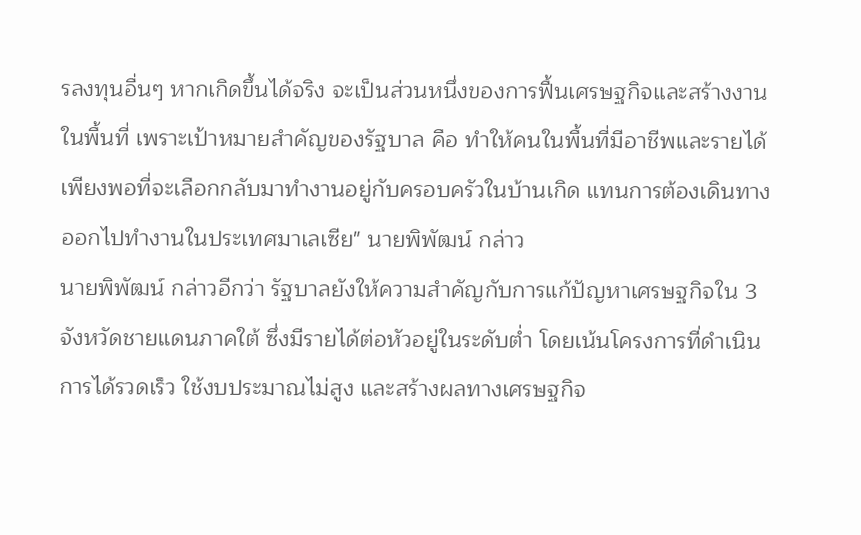รลงทุนอื่นๆ หากเกิดขึ้นได้จริง จะเป็นส่วนหนึ่งของการฟื้นเศรษฐกิจและสร้างงานในพื้นที่ เพราะเป้าหมายสำคัญของรัฐบาล คือ ทำให้คนในพื้นที่มีอาชีพและรายได้เพียงพอที่จะเลือกกลับมาทำงานอยู่กับครอบครัวในบ้านเกิด แทนการต้องเดินทางออกไปทำงานในประเทศมาเลเซีย" นายพิพัฒน์ กล่าว
นายพิพัฒน์ กล่าวอีกว่า รัฐบาลยังให้ความสำคัญกับการแก้ปัญหาเศรษฐกิจใน 3 จังหวัดชายแดนภาคใต้ ซึ่งมีรายได้ต่อหัวอยู่ในระดับต่ำ โดยเน้นโครงการที่ดำเนินการได้รวดเร็ว ใช้งบประมาณไม่สูง และสร้างผลทางเศรษฐกิจ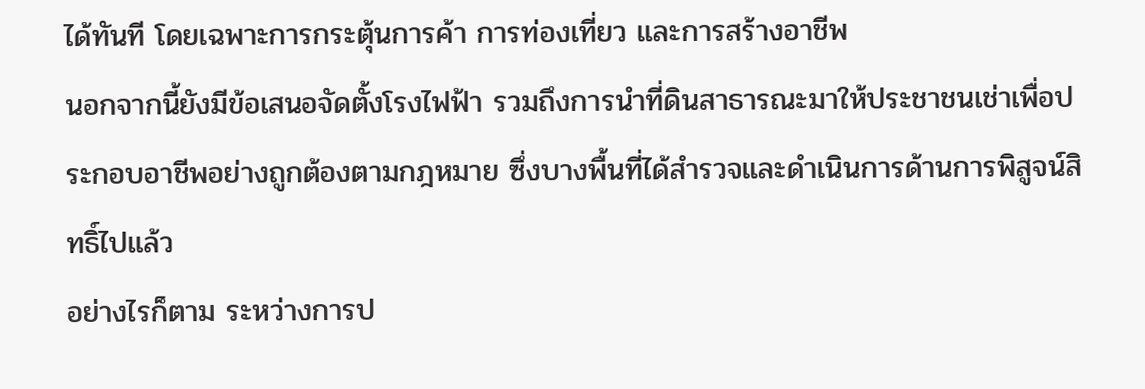ได้ทันที โดยเฉพาะการกระตุ้นการค้า การท่องเที่ยว และการสร้างอาชีพ
นอกจากนี้ยังมีข้อเสนอจัดตั้งโรงไฟฟ้า รวมถึงการนำที่ดินสาธารณะมาให้ประชาชนเช่าเพื่อประกอบอาชีพอย่างถูกต้องตามกฎหมาย ซึ่งบางพื้นที่ได้สำรวจและดำเนินการด้านการพิสูจน์สิทธิ์ไปแล้ว
อย่างไรก็ตาม ระหว่างการป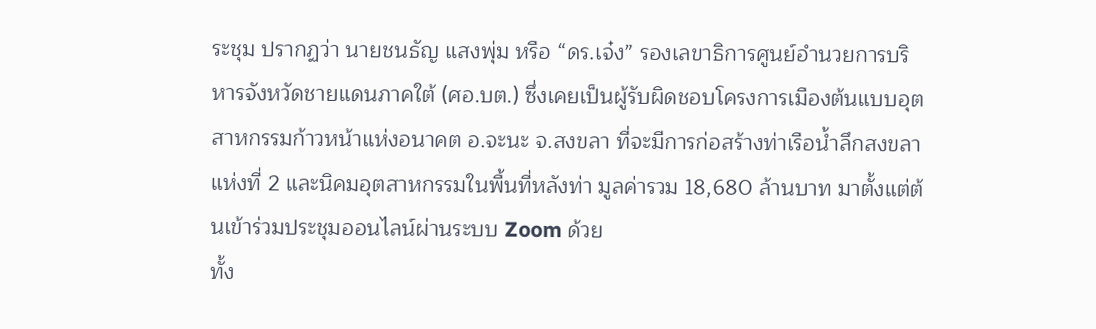ระชุม ปรากฏว่า นายชนธัญ แสงพุ่ม หรือ “ดร.เจ๋ง” รองเลขาธิการศูนย์อำนวยการบริหารจังหวัดชายแดนภาคใต้ (ศอ.บต.) ซึ่งเคยเป็นผู้รับผิดชอบโครงการเมืองต้นแบบอุตสาหกรรมก้าวหน้าแห่งอนาคต อ.จะนะ จ.สงขลา ที่จะมีการก่อสร้างท่าเรือน้ำลึกสงขลาแห่งที่ 2 และนิคมอุตสาหกรรมในพื้นที่หลังท่า มูลค่ารวม 18,680 ล้านบาท มาตั้งแต่ต้นเข้าร่วมประชุมออนไลน์ผ่านระบบ Zoom ด้วย
ทั้ง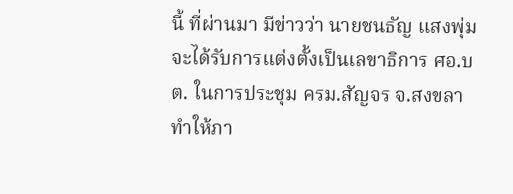นี้ ที่ผ่านมา มีข่าวว่า นายชนธัญ แสงพุ่ม จะได้รับการแต่งตั้งเป็นเลขาธิการ ศอ.บต. ในการประชุม ครม.สัญจร จ.สงขลา ทำให้ภา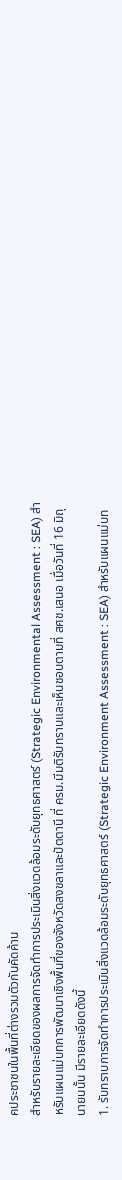คประชาชนในพื้นที่ต่างรวมตัวกันคัดค้าน
สำหรับรายละเอียดของผลการจัดทำการประเมินสิ่งแวดล้อมระดับยุทธศาสตร์ (Strategic Environmental Assessment : SEA) สำหรับแผนแม่บทการพัฒนาเชิงพื้นที่ของจังหวัดสงขลาและปัตตานี ที่ ครม.มีมติรับทราบและเห็นชอบตามที่ สศช.เสนอ เมื่อวันที่ 16 มิถุนายนนั้น มีรายละเอียดดังนี้
1. รับทราบการจัดทำการประเมินสิ่งแวดล้อมระดับยุทธศาสตร์ (Strategic Environment Assessment : SEA) สำหรับแผนแม่บท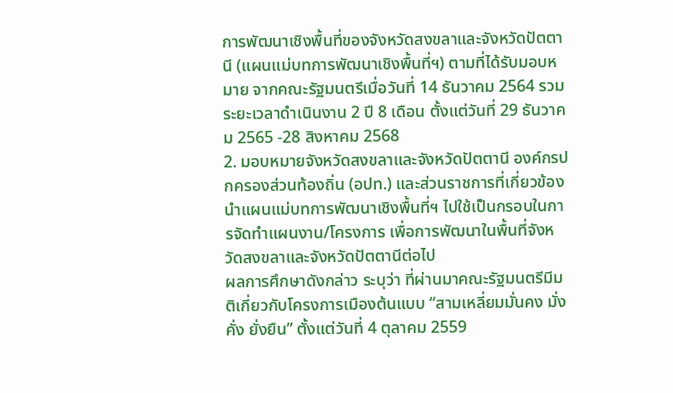การพัฒนาเชิงพื้นที่ของจังหวัดสงขลาและจังหวัดปัตตานี (แผนแม่บทการพัฒนาเชิงพื้นที่ฯ) ตามที่ได้รับมอบหมาย จากคณะรัฐมนตรีเมื่อวันที่ 14 ธันวาคม 2564 รวมระยะเวลาดำเนินงาน 2 ปี 8 เดือน ตั้งแต่วันที่ 29 ธันวาคม 2565 -28 สิงหาคม 2568
2. มอบหมายจังหวัดสงขลาและจังหวัดปัตตานี องค์กรปกครองส่วนท้องถิ่น (อปท.) และส่วนราชการที่เกี่ยวข้องนำแผนแม่บทการพัฒนาเชิงพื้นที่ฯ ไปใช้เป็นกรอบในการจัดทำแผนงาน/โครงการ เพื่อการพัฒนาในพื้นที่จังหวัดสงขลาและจังหวัดปัตตานีต่อไป
ผลการศึกษาดังกล่าว ระบุว่า ที่ผ่านมาคณะรัฐมนตรีมีมติเกี่ยวกับโครงการเมืองต้นแบบ “สามเหลี่ยมมั่นคง มั่งคั่ง ยั่งยืน” ตั้งแต่วันที่ 4 ตุลาคม 2559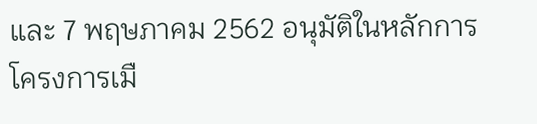และ 7 พฤษภาคม 2562 อนุมัติในหลักการโครงการเมื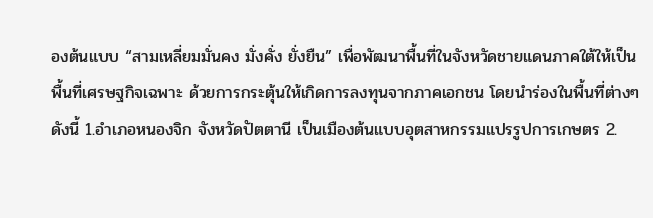องต้นแบบ “สามเหลี่ยมมั่นคง มั่งคั่ง ยั่งยืน” เพื่อพัฒนาพื้นที่ในจังหวัดชายแดนภาคใต้ให้เป็นพื้นที่เศรษฐกิจเฉพาะ ด้วยการกระตุ้นให้เกิดการลงทุนจากภาคเอกชน โดยนำร่องในพื้นที่ต่างๆ ดังนี้ 1.อำเภอหนองจิก จังหวัดปัตตานี เป็นเมืองต้นแบบอุตสาหกรรมแปรรูปการเกษตร 2.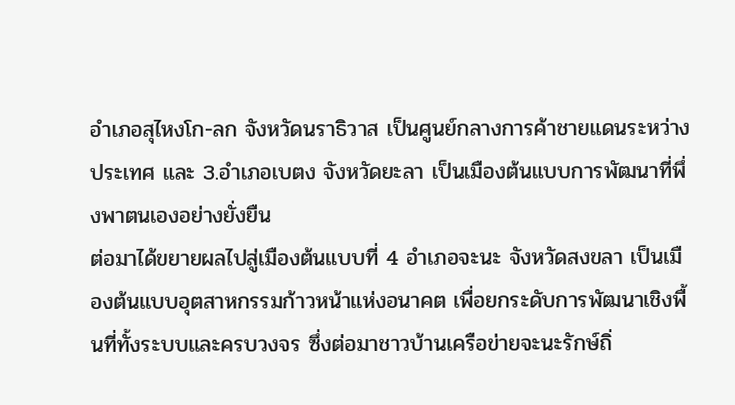อำเภอสุไหงโก-ลก จังหวัดนราธิวาส เป็นศูนย์กลางการค้าชายแดนระหว่างประเทศ และ 3.อำเภอเบตง จังหวัดยะลา เป็นเมืองต้นแบบการพัฒนาที่พึ่งพาตนเองอย่างยั่งยืน
ต่อมาได้ขยายผลไปสู่เมืองต้นแบบที่ 4 อำเภอจะนะ จังหวัดสงขลา เป็นเมืองต้นแบบอุตสาหกรรมก้าวหน้าแห่งอนาคต เพื่อยกระดับการพัฒนาเชิงพื้นที่ทั้งระบบและครบวงจร ซึ่งต่อมาชาวบ้านเครือข่ายจะนะรักษ์ถิ่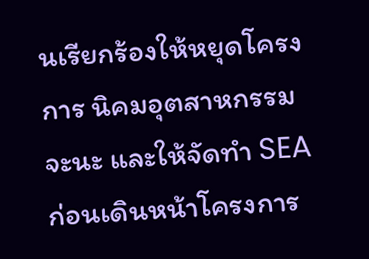นเรียกร้องให้หยุดโครงการ นิคมอุตสาหกรรมจะนะ และให้จัดทำ SEA ก่อนเดินหน้าโครงการ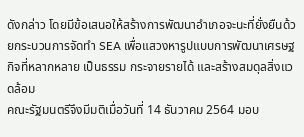ดังกล่าว โดยมีข้อเสนอให้สร้างการพัฒนาอำเภอจะนะที่ยั่งยืนด้วยกระบวนการจัดทำ SEA เพื่อแสวงหารูปแบบการพัฒนาเศรษฐกิจที่หลากหลาย เป็นธรรม กระจายรายได้ และสร้างสมดุลสิ่งแวดล้อม
คณะรัฐมนตรีจึงมีมติเมื่อวันที่ 14 ธันวาคม 2564 มอบ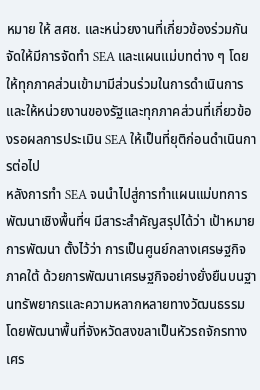หมาย ให้ สศช. และหน่วยงานที่เกี่ยวข้องร่วมกันจัดให้มีการจัดทำ SEA และแผนแม่บทต่าง ๆ โดยให้ทุกภาคส่วนเข้ามามีส่วนร่วมในการดำเนินการ และให้หน่วยงานของรัฐและทุกภาคส่วนที่เกี่ยวข้องรอผลการประเมิน SEA ให้เป็นที่ยุติก่อนดำเนินการต่อไป
หลังการทำ SEA จนนำไปสู่การทำแผนแม่บทการพัฒนาเชิงพื้นที่ฯ มีสาระสำคัญสรุปได้ว่า เป้าหมายการพัฒนา ตั้งไว้ว่า การเป็นศูนย์กลางเศรษฐกิจภาคใต้ ด้วยการพัฒนาเศรษฐกิจอย่างยั่งยืนบนฐานทรัพยากรและความหลากหลายทางวัฒนธรรม โดยพัฒนาพื้นที่จังหวัดสงขลาเป็นหัวรถจักรทางเศร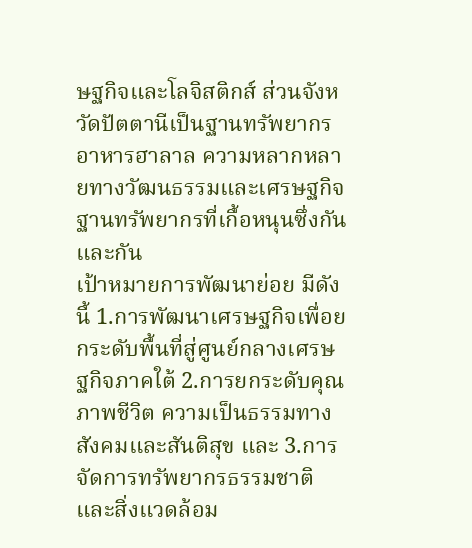ษฐกิจและโลจิสติกส์ ส่วนจังหวัดปัตตานีเป็นฐานทรัพยากรอาหารฮาลาล ความหลากหลายทางวัฒนธรรมและเศรษฐกิจฐานทรัพยากรที่เกื้อหนุนซึ่งกันและกัน
เป้าหมายการพัฒนาย่อย มีดังนี้ 1.การพัฒนาเศรษฐกิจเพื่อยกระดับพื้นที่สู่ศูนย์กลางเศรษฐกิจภาคใต้ 2.การยกระดับคุณภาพชีวิต ความเป็นธรรมทางสังคมและสันติสุข และ 3.การจัดการทรัพยากรธรรมชาติและสิ่งแวดล้อม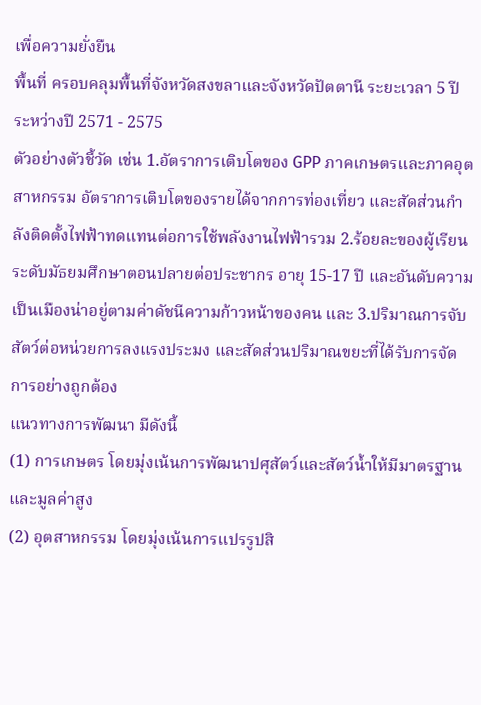เพื่อความยั่งยืน
พื้นที่ ครอบคลุมพื้นที่จังหวัดสงขลาและจังหวัดปัตตานี ระยะเวลา 5 ปี ระหว่างปี 2571 - 2575
ตัวอย่างตัวชี้วัด เช่น 1.อัตราการเติบโตของ GPP ภาคเกษตรและภาคอุตสาหกรรม อัตราการเติบโตของรายได้จากการท่องเที่ยว และสัดส่วนกำลังติดตั้งไฟฟ้าทดแทนต่อการใช้พลังงานไฟฟ้ารวม 2.ร้อยละของผู้เรียนระดับมัธยมศึกษาตอนปลายต่อประชากร อายุ 15-17 ปี และอันดับความเป็นเมืองน่าอยู่ตามค่าดัชนีความก้าวหน้าของคน และ 3.ปริมาณการจับสัตว์ต่อหน่วยการลงแรงประมง และสัดส่วนปริมาณขยะที่ได้รับการจัดการอย่างถูกต้อง
แนวทางการพัฒนา มีดังนี้
(1) การเกษตร โดยมุ่งเน้นการพัฒนาปศุสัตว์และสัตว์น้ำให้มีมาตรฐานและมูลค่าสูง
(2) อุตสาหกรรม โดยมุ่งเน้นการแปรรูปสิ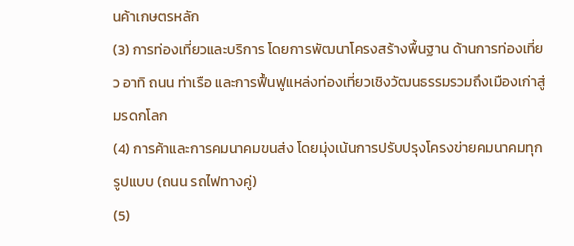นค้าเกษตรหลัก
(3) การท่องเที่ยวและบริการ โดยการพัฒนาโครงสร้างพื้นฐาน ด้านการท่องเที่ยว อาทิ ถนน ท่าเรือ และการฟื้นฟูแหล่งท่องเที่ยวเชิงวัฒนธรรมรวมถึงเมืองเก่าสู่มรดกโลก
(4) การค้าและการคมนาคมขนส่ง โดยมุ่งเน้นการปรับปรุงโครงข่ายคมนาคมทุกรูปแบบ (ถนน รถไฟทางคู่)
(5)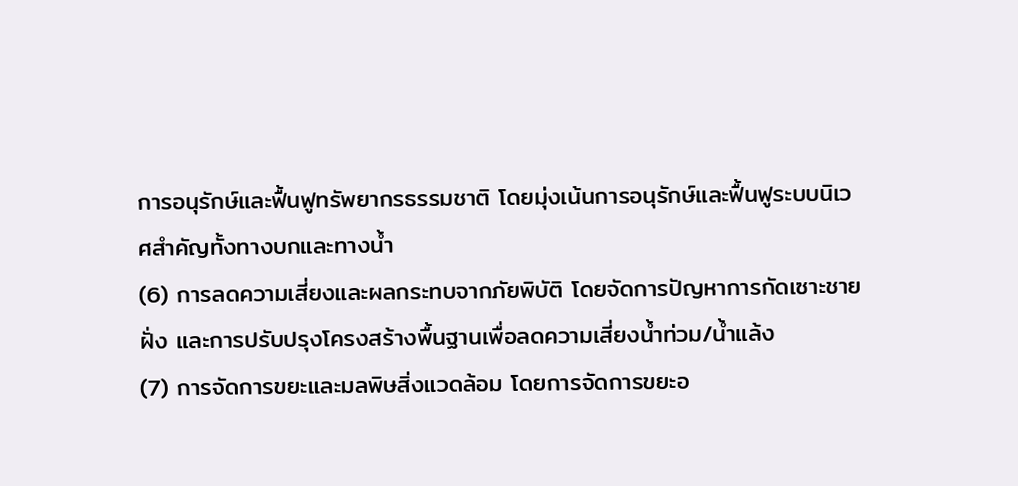การอนุรักษ์และฟื้นฟูทรัพยากรธรรมชาติ โดยมุ่งเน้นการอนุรักษ์และฟื้นฟูระบบนิเวศสำคัญทั้งทางบกและทางน้ำ
(6) การลดความเสี่ยงและผลกระทบจากภัยพิบัติ โดยจัดการปัญหาการกัดเซาะชายฝั่ง และการปรับปรุงโครงสร้างพื้นฐานเพื่อลดความเสี่ยงน้ำท่วม/น้ำแล้ง
(7) การจัดการขยะและมลพิษสิ่งแวดล้อม โดยการจัดการขยะอ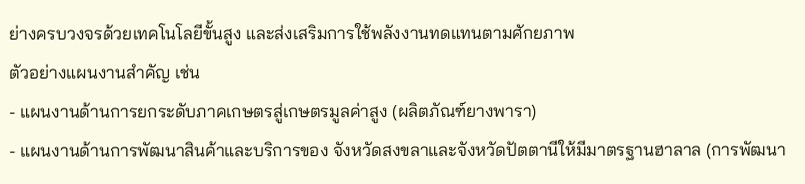ย่างครบวงจรด้วยเทคโนโลยีขั้นสูง และส่งเสริมการใช้พลังงานทดแทนตามศักยภาพ
ตัวอย่างแผนงานสำคัญ เช่น
- แผนงานด้านการยกระดับภาคเกษตรสู่เกษตรมูลค่าสูง (ผลิตภัณฑ์ยางพารา)
- แผนงานด้านการพัฒนาสินค้าและบริการของ จังหวัดสงขลาและจังหวัดปัตตานีให้มีมาตรฐานฮาลาล (การพัฒนา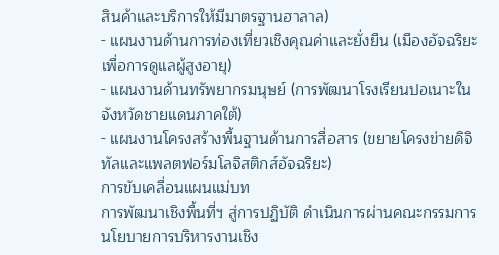สินค้าและบริการให้มีมาตรฐานฮาลาล)
- แผนงานด้านการท่องเที่ยวเชิงคุณค่าและยั่งยืน (เมืองอัจฉริยะเพื่อการดูแลผู้สูงอายุ)
- แผนงานด้านทรัพยากรมนุษย์ (การพัฒนาโรงเรียนปอเนาะในจังหวัดชายแดนภาคใต้)
- แผนงานโครงสร้างพื้นฐานด้านการสื่อสาร (ขยายโครงข่ายดิจิทัลและแพลตฟอร์มโลจิสติกส์อัจฉริยะ)
การขับเคลื่อนแผนแม่บท
การพัฒนาเชิงพื้นที่ฯ สู่การปฏิบัติ ดำเนินการผ่านคณะกรรมการนโยบายการบริหารงานเชิง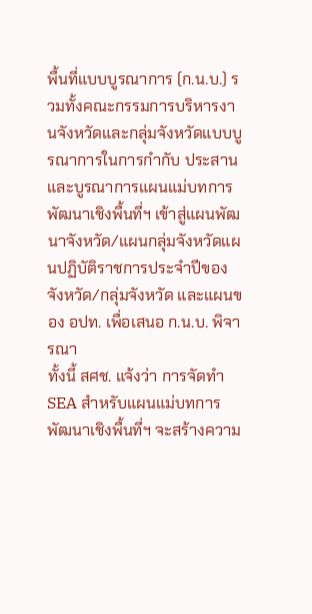พื้นที่แบบบูรณาการ (ก.น.บ.) รวมทั้งคณะกรรมการบริหารงานจังหวัดและกลุ่มจังหวัดแบบบูรณาการในการกำกับ ประสาน และบูรณาการแผนแม่บทการพัฒนาเชิงพื้นที่ฯ เข้าสู่แผนพัฒนาจังหวัด/แผนกลุ่มจังหวัดแผนปฏิบัติราชการประจำปีของจังหวัด/กลุ่มจังหวัด และแผนของ อปท. เพื่อเสนอ ก.น.บ. พิจารณา
ทั้งนี้ สศช. แจ้งว่า การจัดทำ SEA สำหรับแผนแม่บทการพัฒนาเชิงพื้นที่ฯ จะสร้างความ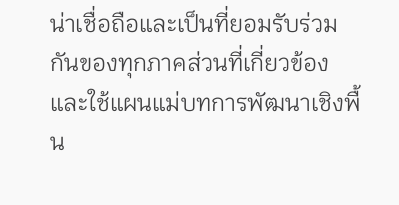น่าเชื่อถือและเป็นที่ยอมรับร่วมกันของทุกภาคส่วนที่เกี่ยวข้อง และใช้แผนแม่บทการพัฒนาเชิงพื้น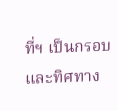ที่ฯ เป็นกรอบและทิศทาง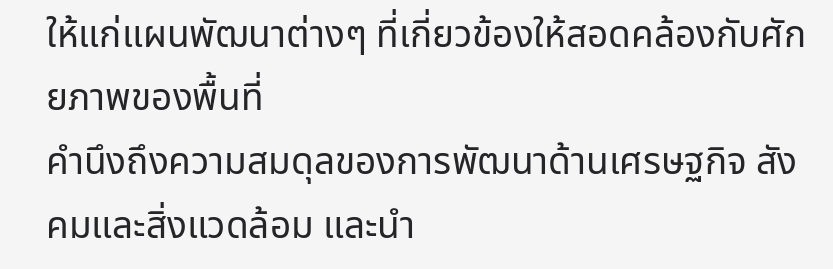ให้แก่แผนพัฒนาต่างๆ ที่เกี่ยวข้องให้สอดคล้องกับศักยภาพของพื้นที่
คำนึงถึงความสมดุลของการพัฒนาด้านเศรษฐกิจ สังคมและสิ่งแวดล้อม และนำ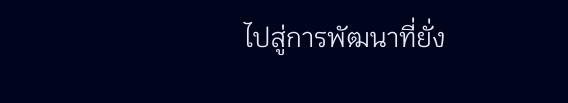ไปสู่การพัฒนาที่ยั่ง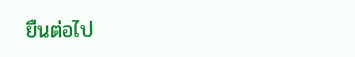ยืนต่อไป